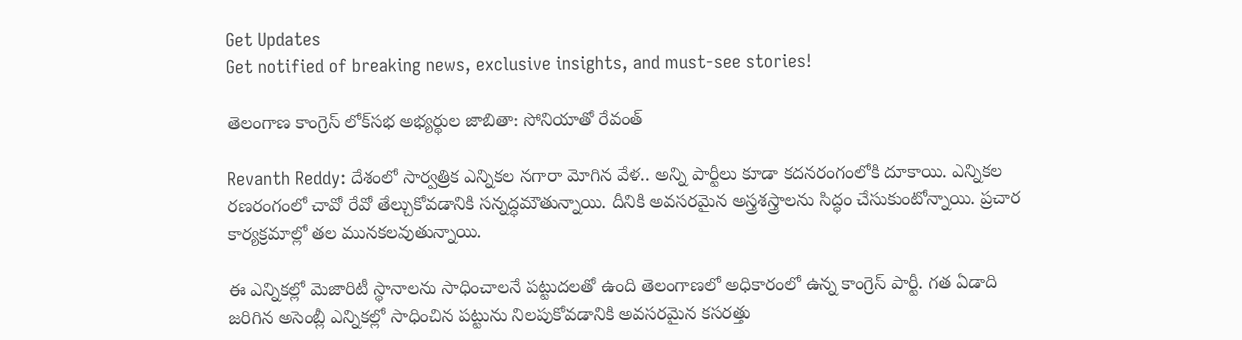Get Updates
Get notified of breaking news, exclusive insights, and must-see stories!

తెలంగాణ కాంగ్రెస్ లోక్‌సభ అభ్యర్థుల జాబితా: సోనియాతో రేవంత్

Revanth Reddy: దేశంలో సార్వత్రిక ఎన్నికల నగారా మోగిన వేళ.. అన్ని పార్టీలు కూడా కదనరంగంలోకి దూకాయి. ఎన్నికల రణరంగంలో చావో రేవో తేల్చుకోవడానికి సన్నద్ధమౌతున్నాయి. దీనికి అవసరమైన అస్త్రశస్త్రాలను సిద్ధం చేసుకుంటోన్నాయి. ప్రచార కార్యక్రమాల్లో తల మునకలవుతున్నాయి.

ఈ ఎన్నికల్లో మెజారిటీ స్థానాలను సాధించాలనే పట్టుదలతో ఉంది తెలంగాణలో అధికారంలో ఉన్న కాంగ్రెస్ పార్టీ. గత ఏడాది జరిగిన అసెంబ్లీ ఎన్నికల్లో సాధించిన పట్టును నిలపుకోవడానికి అవసరమైన కసరత్తు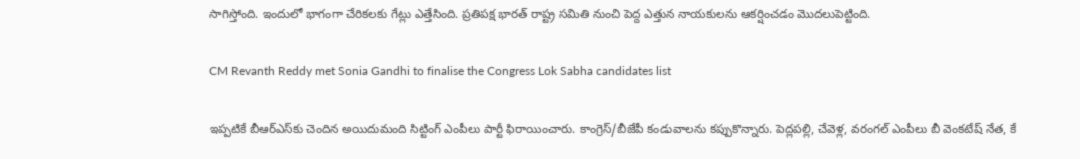సాగిస్తోంది. ఇందులో భాగంగా చేరికలకు గేట్లు ఎత్తేసింది. ప్రతిపక్ష భారత్ రాష్ట్ర సమితి నుంచి పెద్ద ఎత్తున నాయకులను ఆకర్షించడం మొదలుపెట్టింది.

CM Revanth Reddy met Sonia Gandhi to finalise the Congress Lok Sabha candidates list

ఇప్పటికే బీఆర్ఎస్‌కు చెందిన అయిదుమంది సిట్టింగ్ ఎంపీలు పార్టీ ఫిరాయించారు. కాంగ్రెస్/బీజేపీ కండువాలను కప్పుకొన్నారు. పెద్లపల్లి, చేవెళ్ల, వరంగల్ ఎంపీలు బీ వెంకటేష్ నేత, కే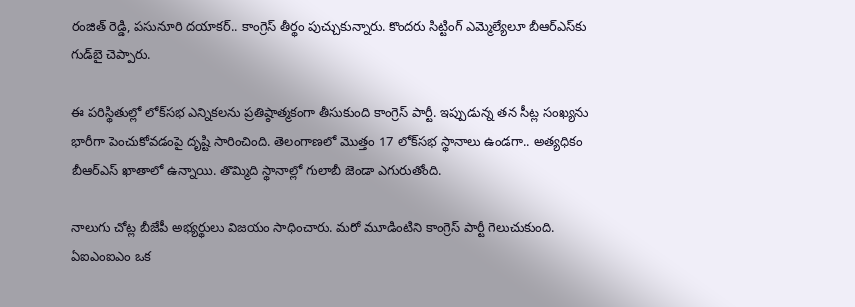రంజిత్ రెడ్డి, పసునూరి దయాకర్.. కాంగ్రెస్ తీర్థం పుచ్చుకున్నారు. కొందరు సిట్టింగ్ ఎమ్మెల్యేలూ బీఆర్ఎస్‌కు గుడ్‌బై చెప్పారు.

ఈ పరిస్థితుల్లో లోక్‌సభ ఎన్నికలను ప్రతిష్ఠాత్మకంగా తీసుకుంది కాంగ్రెస్ పార్టీ. ఇప్పుడున్న తన సీట్ల సంఖ్యను భారీగా పెంచుకోవడంపై దృష్టి సారించింది. తెలంగాణలో మొత్తం 17 లోక్‌సభ స్థానాలు ఉండగా.. అత్యధికం బీఆర్ఎస్ ఖాతాలో ఉన్నాయి. తొమ్మిది స్థానాల్లో గులాబీ జెండా ఎగురుతోంది.

నాలుగు చోట్ల బీజేపీ అభ్యర్థులు విజయం సాధించారు. మరో మూడింటిని కాంగ్రెస్ పార్టీ గెలుచుకుంది. ఏఐఎంఐఎం ఒక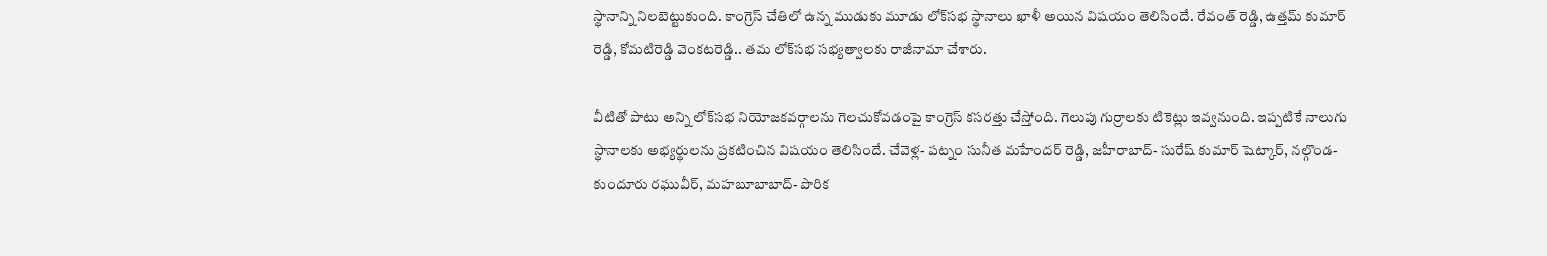స్థానాన్ని నిలబెట్టుకుంది. కాంగ్రెస్ చేతిలో ఉన్న ముడుకు మూడు లోక్‌సభ స్థానాలు ఖాళీ అయిన విషయం తెలిసిందే. రేవంత్ రెడ్డి, ఉత్తమ్ కుమార్ రెడ్డి, కోమటిరెడ్డి వెంకటరెడ్డి.. తమ లోక్‌సభ సభ్యత్వాలకు రాజీనామా చేశారు.

వీటితో పాటు అన్ని లోక్‌సభ నియోజకవర్గాలను గెలచుకోవడంపై కాంగ్రెస్ కసరత్తు చేస్తోంది. గెలుపు గుర్రాలకు టికెట్లు ఇవ్వనుంది. ఇప్పటికే నాలుగు స్థానాలకు అభ్యర్థులను ప్రకటించిన విషయం తెలిసిందే. చేవెళ్ల- పట్నం సునీత మహేందర్ రెడ్డి, జహీరాబాద్- సురేష్ కుమార్ షెట్కార్, నల్గొండ- కుందూరు రఘువీర్, మహబూబాబాద్- పొరిక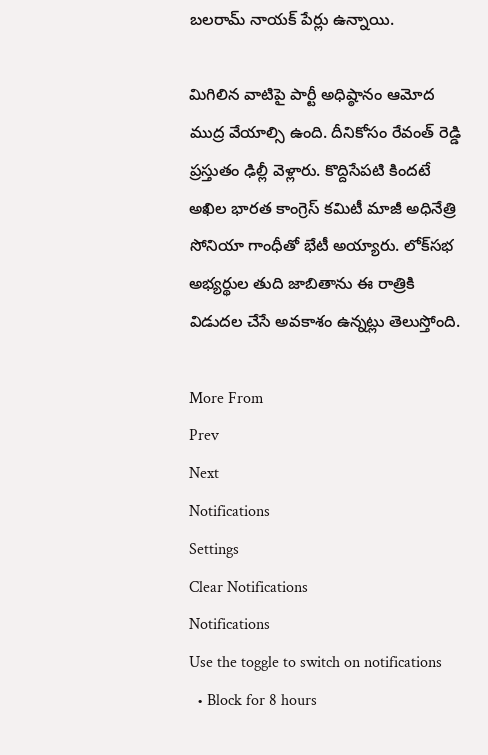బలరామ్ నాయక్ పేర్లు ఉన్నాయి.

మిగిలిన వాటిపై పార్టీ అధిష్ఠానం ఆమోద ముద్ర వేయాల్సి ఉంది. దీనికోసం రేవంత్ రెడ్డి ప్రస్తుతం ఢిల్లీ వెళ్లారు. కొద్దిసేపటి కిందటే అఖిల భారత కాంగ్రెస్ కమిటీ మాజీ అధినేత్రి సోనియా గాంధీతో భేటీ అయ్యారు. లోక్‌సభ అభ్యర్థుల తుది జాబితాను ఈ రాత్రికి విడుదల చేసే అవకాశం ఉన్నట్లు తెలుస్తోంది.

More From
Prev
Next
Notifications
Settings
Clear Notifications
Notifications
Use the toggle to switch on notifications
  • Block for 8 hours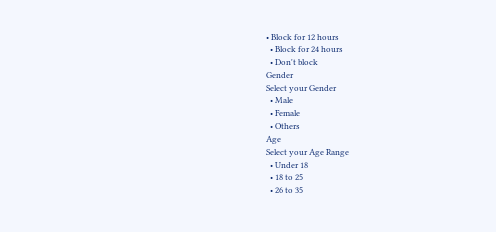• Block for 12 hours
  • Block for 24 hours
  • Don't block
Gender
Select your Gender
  • Male
  • Female
  • Others
Age
Select your Age Range
  • Under 18
  • 18 to 25
  • 26 to 35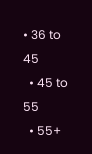• 36 to 45
  • 45 to 55
  • 55+